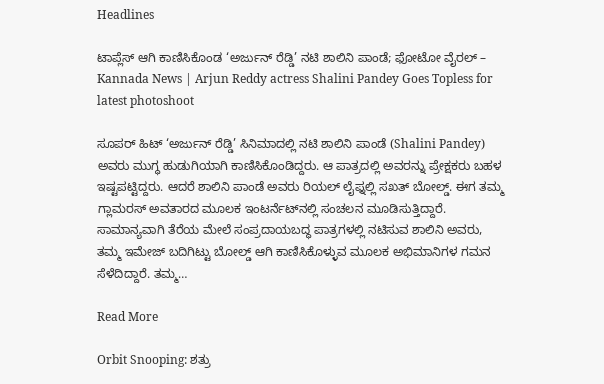Headlines

ಟಾಪ್ಲೆಸ್ ಆಗಿ ಕಾಣಿಸಿಕೊಂಡ ‘ಅರ್ಜುನ್ ರೆಡ್ಡಿ’ ನಟಿ ಶಾಲಿನಿ ಪಾಂಡೆ; ಫೋಟೋ ವೈರಲ್ – Kannada News | Arjun Reddy actress Shalini Pandey Goes Topless for latest photoshoot

ಸೂಪರ್ ಹಿಟ್ ‘ಅರ್ಜುನ್ ರೆಡ್ಡಿ’ ಸಿನಿಮಾದಲ್ಲಿ ನಟಿ ಶಾಲಿನಿ ಪಾಂಡೆ (Shalini Pandey) ಅವರು ಮುಗ್ಧ ಹುಡುಗಿಯಾಗಿ ಕಾಣಿಸಿಕೊಂಡಿದ್ದರು. ಆ ಪಾತ್ರದಲ್ಲಿ ಅವರನ್ನು ಪ್ರೇಕ್ಷಕರು ಬಹಳ ಇಷ್ಟಪಟ್ಟಿದ್ದರು. ಆದರೆ ಶಾಲಿನಿ ಪಾಂಡೆ ಅವರು ರಿಯಲ್ ಲೈಫ್ನಲ್ಲಿ ಸಖತ್ ಬೋಲ್ಡ್. ಈಗ ತಮ್ಮ ಗ್ಲಾಮರಸ್ ಅವತಾರದ ಮೂಲಕ ಇಂಟರ್ನೆಟ್‌ನಲ್ಲಿ ಸಂಚಲನ ಮೂಡಿಸುತ್ತಿದ್ದಾರೆ. ಸಾಮಾನ್ಯವಾಗಿ ತೆರೆಯ ಮೇಲೆ ಸಂಪ್ರದಾಯಬದ್ಧ ಪಾತ್ರಗಳಲ್ಲಿ ನಟಿಸುವ ಶಾಲಿನಿ ಅವರು, ತಮ್ಮ ಇಮೇಜ್ ಬದಿಗಿಟ್ಟು ಬೋಲ್ಡ್ ಆಗಿ ಕಾಣಿಸಿಕೊಳ್ಳುವ ಮೂಲಕ ಅಭಿಮಾನಿಗಳ ಗಮನ ಸೆಳೆದಿದ್ದಾರೆ. ತಮ್ಮ…

Read More

Orbit Snooping: ಶತ್ರು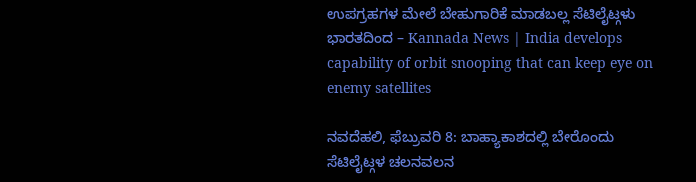ಉಪಗ್ರಹಗಳ ಮೇಲೆ ಬೇಹುಗಾರಿಕೆ ಮಾಡಬಲ್ಲ ಸೆಟಿಲೈಟ್ಗಳು ಭಾರತದಿಂದ – Kannada News | India develops capability of orbit snooping that can keep eye on enemy satellites

ನವದೆಹಲಿ, ಫೆಬ್ರುವರಿ 8: ಬಾಹ್ಯಾಕಾಶದಲ್ಲಿ ಬೇರೊಂದು ಸೆಟಿಲೈಟ್ಗಳ ಚಲನವಲನ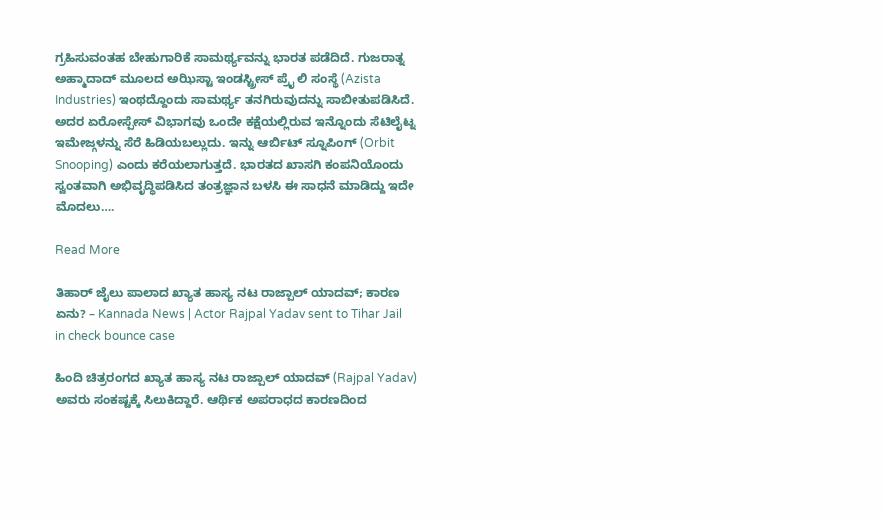ಗ್ರಹಿಸುವಂತಹ ಬೇಹುಗಾರಿಕೆ ಸಾಮರ್ಥ್ಯವನ್ನು ಭಾರತ ಪಡೆದಿದೆ. ಗುಜರಾತ್ನ ಅಹ್ಮಾದಾದ್ ಮೂಲದ ಅಝಿಸ್ಟಾ ಇಂಡಸ್ಟ್ರೀಸ್ ಪ್ರೈ ಲಿ ಸಂಸ್ಥೆ (Azista Industries) ಇಂಥದ್ದೊಂದು ಸಾಮರ್ಥ್ಯ ತನಗಿರುವುದನ್ನು ಸಾಬೀತುಪಡಿಸಿದೆ. ಅದರ ಏರೋಸ್ಪೇಸ್ ವಿಭಾಗವು ಒಂದೇ ಕಕ್ಷೆಯಲ್ಲಿರುವ ಇನ್ನೊಂದು ಸೆಟಿಲೈಟ್ನ ಇಮೇಜ್ಗಳನ್ನು ಸೆರೆ ಹಿಡಿಯಬಲ್ಲುದು. ಇನ್ನು ಆರ್ಬಿಟ್ ಸ್ನೂಪಿಂಗ್ (Orbit Snooping) ಎಂದು ಕರೆಯಲಾಗುತ್ತದೆ. ಭಾರತದ ಖಾಸಗಿ ಕಂಪನಿಯೊಂದು ಸ್ವಂತವಾಗಿ ಅಭಿವೃದ್ಧಿಪಡಿಸಿದ ತಂತ್ರಜ್ಞಾನ ಬಳಸಿ ಈ ಸಾಧನೆ ಮಾಡಿದ್ದು ಇದೇ ಮೊದಲು….

Read More

ತಿಹಾರ್ ಜೈಲು ಪಾಲಾದ ಖ್ಯಾತ ಹಾಸ್ಯ ನಟ ರಾಜ್ಪಾಲ್ ಯಾದವ್; ಕಾರಣ ಏನು? – Kannada News | Actor Rajpal Yadav sent to Tihar Jail in check bounce case

ಹಿಂದಿ ಚಿತ್ರರಂಗದ ಖ್ಯಾತ ಹಾಸ್ಯ ನಟ ರಾಜ್ಪಾಲ್ ಯಾದವ್ (Rajpal Yadav) ಅವರು ಸಂಕಷ್ಟಕ್ಕೆ ಸಿಲುಕಿದ್ದಾರೆ. ಆರ್ಥಿಕ ಅಪರಾಧದ ಕಾರಣದಿಂದ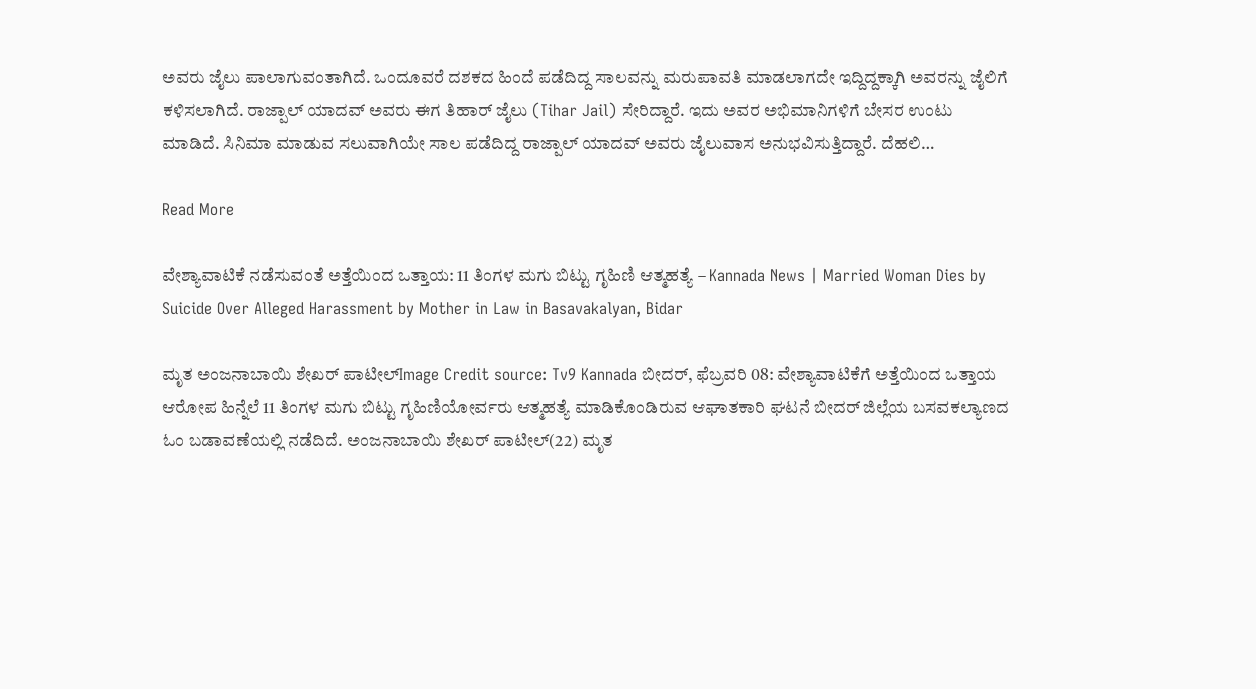ಅವರು ಜೈಲು ಪಾಲಾಗುವಂತಾಗಿದೆ. ಒಂದೂವರೆ ದಶಕದ ಹಿಂದೆ ಪಡೆದಿದ್ದ ಸಾಲವನ್ನು ಮರುಪಾವತಿ ಮಾಡಲಾಗದೇ ಇದ್ದಿದ್ದಕ್ಕಾಗಿ ಅವರನ್ನು ಜೈಲಿಗೆ ಕಳಿಸಲಾಗಿದೆ. ರಾಜ್ಪಾಲ್ ಯಾದವ್ ಅವರು ಈಗ ತಿಹಾರ್ ಜೈಲು (Tihar Jail) ಸೇರಿದ್ದಾರೆ. ಇದು ಅವರ ಅಭಿಮಾನಿಗಳಿಗೆ ಬೇಸರ ಉಂಟು ಮಾಡಿದೆ. ಸಿನಿಮಾ ಮಾಡುವ ಸಲುವಾಗಿಯೇ ಸಾಲ ಪಡೆದಿದ್ದ ರಾಜ್ಪಾಲ್ ಯಾದವ್ ಅವರು ಜೈಲುವಾಸ ಅನುಭವಿಸುತ್ತಿದ್ದಾರೆ. ದೆಹಲಿ…

Read More

ವೇಶ್ಯಾವಾಟಿಕೆ ನಡೆಸುವಂತೆ ಅತ್ತೆಯಿಂದ ಒತ್ತಾಯ: 11 ತಿಂಗಳ ಮಗು ಬಿಟ್ಟು ಗೃಹಿಣಿ ಆತ್ಮಹತ್ಯೆ – Kannada News | Married Woman Dies by Suicide Over Alleged Harassment by Mother in Law in Basavakalyan, Bidar

ಮೃತ ಅಂಜನಾಬಾಯಿ ಶೇಖರ್ ಪಾಟೀಲ್Image Credit source: Tv9 Kannada ಬೀದರ್, ಫೆಬ್ರವರಿ 08: ವೇಶ್ಯಾವಾಟಿಕೆಗೆ ಅತ್ತೆಯಿಂದ ಒತ್ತಾಯ ಆರೋಪ ಹಿನ್ನೆಲೆ 11 ತಿಂಗಳ ಮಗು ಬಿಟ್ಟು ಗೃಹಿಣಿಯೋರ್ವರು ಆತ್ಮಹತ್ಯೆ ಮಾಡಿಕೊಂಡಿರುವ ಆಘಾತಕಾರಿ ಘಟನೆ ಬೀದರ್ ಜಿಲ್ಲೆಯ ಬಸವಕಲ್ಯಾಣದ ಓಂ ಬಡಾವಣೆಯಲ್ಲಿ ನಡೆದಿದೆ. ಅಂಜನಾಬಾಯಿ ಶೇಖರ್ ಪಾಟೀಲ್(22) ಮೃತ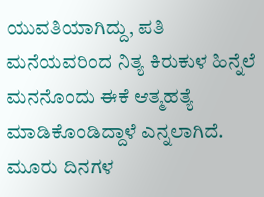ಯುವತಿಯಾಗಿದ್ದು, ಪತಿ ಮನೆಯವರಿಂದ ನಿತ್ಯ ಕಿರುಕುಳ ಹಿನ್ನೆಲೆ ಮನನೊಂದು ಈಕೆ ಆತ್ಮಹತ್ಯೆ ಮಾಡಿಕೊಂಡಿದ್ದಾಳೆ ಎನ್ನಲಾಗಿದೆ. ಮೂರು ದಿನಗಳ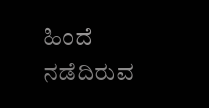ಹಿಂದೆ ನಡೆದಿರುವ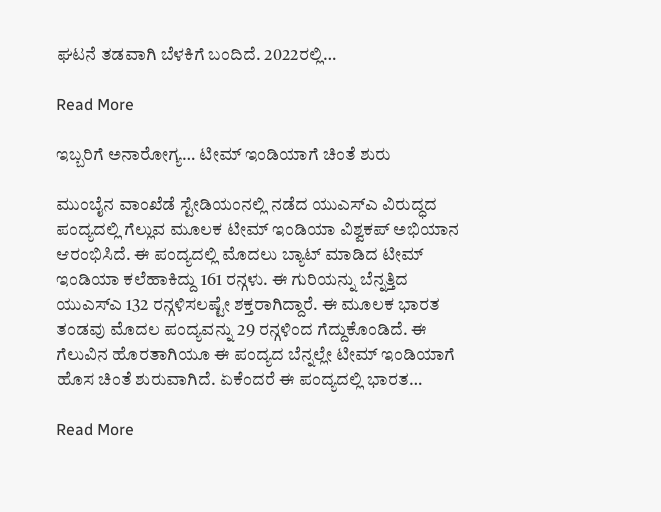ಘಟನೆ ತಡವಾಗಿ ಬೆಳಕಿಗೆ ಬಂದಿದೆ. 2022ರಲ್ಲಿ…

Read More

ಇಬ್ಬರಿಗೆ ಅನಾರೋಗ್ಯ… ಟೀಮ್ ಇಂಡಿಯಾಗೆ ಚಿಂತೆ ಶುರು

ಮುಂಬೈನ ವಾಂಖೆಡೆ ಸ್ಟೇಡಿಯಂನಲ್ಲಿ ನಡೆದ ಯುಎಸ್ಎ ವಿರುದ್ಧದ ಪಂದ್ಯದಲ್ಲಿ ಗೆಲ್ಲುವ ಮೂಲಕ ಟೀಮ್ ಇಂಡಿಯಾ ವಿಶ್ವಕಪ್ ಅಭಿಯಾನ ಆರಂಭಿಸಿದೆ. ಈ ಪಂದ್ಯದಲ್ಲಿ ಮೊದಲು ಬ್ಯಾಟ್ ಮಾಡಿದ ಟೀಮ್ ಇಂಡಿಯಾ ಕಲೆಹಾಕಿದ್ದು 161 ರನ್ಗಳು. ಈ ಗುರಿಯನ್ನು ಬೆನ್ನತ್ತಿದ ಯುಎಸ್ಎ 132 ರನ್ಗಳಿಸಲಷ್ಟೇ ಶಕ್ತರಾಗಿದ್ದಾರೆ. ಈ ಮೂಲಕ ಭಾರತ ತಂಡವು ಮೊದಲ ಪಂದ್ಯವನ್ನು 29 ರನ್ಗಳಿಂದ ಗೆದ್ದುಕೊಂಡಿದೆ. ಈ ಗೆಲುವಿನ ಹೊರತಾಗಿಯೂ ಈ ಪಂದ್ಯದ ಬೆನ್ನಲ್ಲೇ ಟೀಮ್ ಇಂಡಿಯಾಗೆ ಹೊಸ ಚಿಂತೆ ಶುರುವಾಗಿದೆ. ಏಕೆಂದರೆ ಈ ಪಂದ್ಯದಲ್ಲಿ ಭಾರತ…

Read More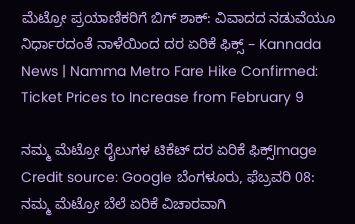ಮೆಟ್ರೋ ಪ್ರಯಾಣಿಕರಿಗೆ ಬಿಗ್ ಶಾಕ್: ವಿವಾದದ ನಡುವೆಯೂ ನಿರ್ಧಾರದಂತೆ ನಾಳೆಯಿಂದ ದರ ಏರಿಕೆ ಫಿಕ್ಸ್ – Kannada News | Namma Metro Fare Hike Confirmed: Ticket Prices to Increase from February 9

ನಮ್ಮ ಮೆಟ್ರೋ ರೈಲುಗಳ ಟಿಕೆಟ್ ದರ ಏರಿಕೆ ಫಿಕ್ಸ್Image Credit source: Google ಬೆಂಗಳೂರು, ಫೆಬ್ರವರಿ 08: ನಮ್ಮ ಮೆಟ್ರೋ ಬೆಲೆ ಏರಿಕೆ ವಿಚಾರವಾಗಿ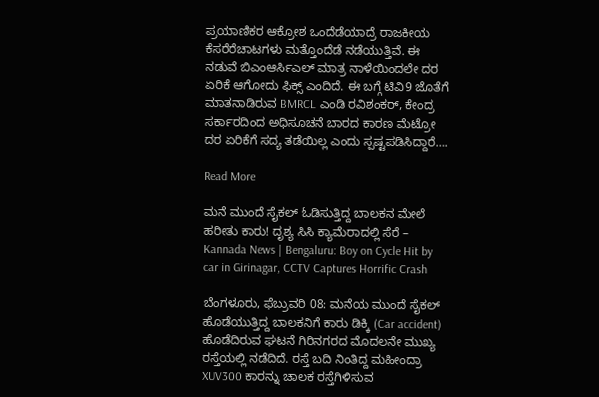ಪ್ರಯಾಣಿಕರ ಆಕ್ರೋಶ ಒಂದೆಡೆಯಾದ್ರೆ ರಾಜಕೀಯ ಕೆಸರೆರೆಚಾಟಗಳು ಮತ್ತೊಂದೆಡೆ ನಡೆಯುತ್ತಿವೆ. ಈ ನಡುವೆ ಬಿಎಂಆರ್ಸಿಎಲ್ ಮಾತ್ರ ನಾಳೆಯಿಂದಲೇ ದರ ಏರಿಕೆ ಆಗೋದು ಫಿಕ್ಸ್ ಎಂದಿದೆ. ಈ ಬಗ್ಗೆ ಟಿವಿ9 ಜೊತೆಗೆ ಮಾತನಾಡಿರುವ BMRCL ಎಂಡಿ ರವಿಶಂಕರ್, ಕೇಂದ್ರ ಸರ್ಕಾರದಿಂದ ಅಧಿಸೂಚನೆ ಬಾರದ ಕಾರಣ ಮೆಟ್ರೋ ದರ ಏರಿಕೆಗೆ ಸದ್ಯ ತಡೆಯಿಲ್ಲ ಎಂದು ಸ್ಪಷ್ಟಪಡಿಸಿದ್ದಾರೆ….

Read More

ಮನೆ ಮುಂದೆ ಸೈಕಲ್ ಓಡಿಸುತ್ತಿದ್ದ ಬಾಲಕನ ಮೇಲೆ ಹರೀತು ಕಾರು! ದೃಶ್ಯ ಸಿಸಿ ಕ್ಯಾಮೆರಾದಲ್ಲಿ ಸೆರೆ – Kannada News | Bengaluru: Boy on Cycle Hit by car in Girinagar, CCTV Captures Horrific Crash

ಬೆಂಗಳೂರು, ಫೆಬ್ರುವರಿ 08: ಮನೆಯ ಮುಂದೆ ಸೈಕಲ್ ಹೊಡೆಯುತ್ತಿದ್ದ ಬಾಲಕನಿಗೆ ಕಾರು ಡಿಕ್ಕಿ (Car accident) ಹೊಡೆದಿರುವ ಘಟನೆ ಗಿರಿನಗರದ ಮೊದಲನೇ ಮುಖ್ಯ ರಸ್ತೆಯಲ್ಲಿ ನಡೆದಿದೆ. ರಸ್ತೆ ಬದಿ ನಿಂತಿದ್ದ ಮಹೀಂದ್ರಾ XUV300 ಕಾರನ್ನು ಚಾಲಕ ರಸ್ತೆಗಿಳಿಸುವ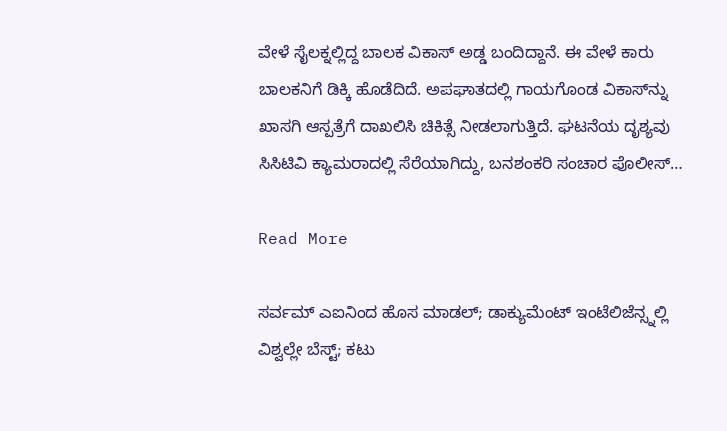ವೇಳೆ ಸೈಲಕ್ನಲ್ಲಿದ್ದ ಬಾಲಕ ವಿಕಾಸ್ ಅಡ್ಡ ಬಂದಿದ್ದಾನೆ. ಈ ವೇಳೆ ಕಾರು ಬಾಲಕನಿಗೆ ಡಿಕ್ಕಿ ಹೊಡೆದಿದೆ. ಅಪಘಾತದಲ್ಲಿ ಗಾಯಗೊಂಡ ವಿಕಾಸ್‌ನ್ನು ಖಾಸಗಿ ಆಸ್ಪತ್ರೆಗೆ ದಾಖಲಿಸಿ ಚಿಕಿತ್ಸೆ ನೀಡಲಾಗುತ್ತಿದೆ. ಘಟನೆಯ ದೃಶ್ಯವು ಸಿಸಿಟಿವಿ ಕ್ಯಾಮರಾದಲ್ಲಿ ಸೆರೆಯಾಗಿದ್ದು, ಬನಶಂಕರಿ ಸಂಚಾರ ಪೊಲೀಸ್…

Read More

ಸರ್ವಮ್ ಎಐನಿಂದ ಹೊಸ ಮಾಡಲ್; ಡಾಕ್ಯುಮೆಂಟ್ ಇಂಟೆಲಿಜೆನ್ಸ್ನಲ್ಲಿ ವಿಶ್ವಲ್ಲೇ ಬೆಸ್ಟ್; ಕಟು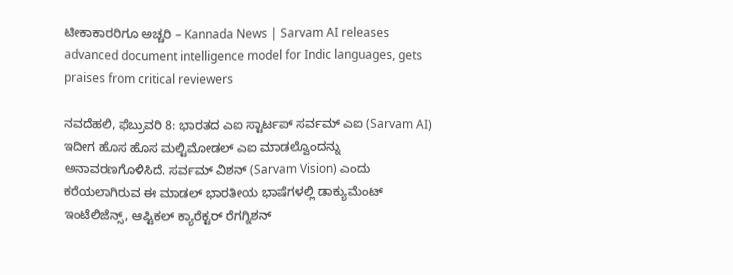ಟೀಕಾಕಾರರಿಗೂ ಅಚ್ಚರಿ – Kannada News | Sarvam AI releases advanced document intelligence model for Indic languages, gets praises from critical reviewers

ನವದೆಹಲಿ, ಫೆಬ್ರುವರಿ 8: ಭಾರತದ ಎಐ ಸ್ಟಾರ್ಟಪ್ ಸರ್ವಮ್ ಎಐ (Sarvam AI) ಇದೀಗ ಹೊಸ ಹೊಸ ಮಲ್ಟಿಮೋಡಲ್ ಎಐ ಮಾಡಲ್ವೊಂದನ್ನು ಅನಾವರಣಗೊಳಿಸಿದೆ. ಸರ್ವಮ್ ವಿಶನ್ (Sarvam Vision) ಎಂದು ಕರೆಯಲಾಗಿರುವ ಈ ಮಾಡಲ್ ಭಾರತೀಯ ಭಾಷೆಗಳಲ್ಲಿ ಡಾಕ್ಯುಮೆಂಟ್ ಇಂಟೆಲಿಜೆನ್ಸ್, ಆಪ್ಟಿಕಲ್ ಕ್ಯಾರೆಕ್ಟರ್ ರೆಗಗ್ನಿಶನ್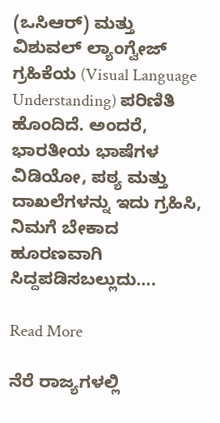(ಒಸಿಆರ್) ಮತ್ತು ವಿಶುವಲ್ ಲ್ಯಾಂಗ್ವೇಜ್ ಗ್ರಹಿಕೆಯ (Visual Language Understanding) ಪರಿಣಿತಿ ಹೊಂದಿದೆ. ಅಂದರೆ, ಭಾರತೀಯ ಭಾಷೆಗಳ ವಿಡಿಯೋ, ಪಠ್ಯ ಮತ್ತು ದಾಖಲೆಗಳನ್ನು ಇದು ಗ್ರಹಿಸಿ, ನಿಮಗೆ ಬೇಕಾದ ಹೂರಣವಾಗಿ ಸಿದ್ದಪಡಿಸಬಲ್ಲುದು….

Read More

ನೆರೆ ರಾಜ್ಯಗಳಲ್ಲಿ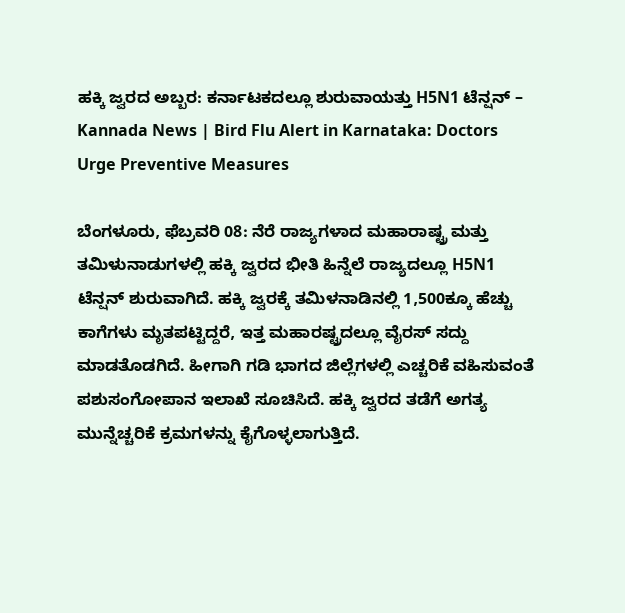ಹಕ್ಕಿ ಜ್ವರದ ಅಬ್ಬರ: ಕರ್ನಾಟಕದಲ್ಲೂ ಶುರುವಾಯತ್ತು H5N1 ಟೆನ್ಷನ್ – Kannada News | Bird Flu Alert in Karnataka: Doctors Urge Preventive Measures

ಬೆಂಗಳೂರು, ಫೆಬ್ರವರಿ 08: ನೆರೆ ರಾಜ್ಯಗಳಾದ ಮಹಾರಾಷ್ಟ್ರ ಮತ್ತು ತಮಿಳುನಾಡುಗಳಲ್ಲಿ ಹಕ್ಕಿ ಜ್ವರದ ಭೀತಿ ಹಿನ್ನೆಲೆ ರಾಜ್ಯದಲ್ಲೂ H5N1 ಟೆನ್ಷನ್ ಶುರುವಾಗಿದೆ. ಹಕ್ಕಿ ಜ್ವರಕ್ಕೆ ತಮಿಳನಾಡಿನಲ್ಲಿ 1,500ಕ್ಕೂ ಹೆಚ್ಚು ಕಾಗೆಗಳು ಮೃತಪಟ್ಟಿದ್ದರೆ, ಇತ್ತ ಮಹಾರಷ್ಟ್ರದಲ್ಲೂ ವೈರಸ್ ಸದ್ದು ಮಾಡತೊಡಗಿದೆ. ಹೀಗಾಗಿ ಗಡಿ ಭಾಗದ ಜಿಲ್ಲೆಗಳಲ್ಲಿ ಎಚ್ಚರಿಕೆ ವಹಿಸುವಂತೆ ಪಶುಸಂಗೋಪಾನ ಇಲಾಖೆ ಸೂಚಿಸಿದೆ. ಹಕ್ಕಿ ಜ್ವರದ ತಡೆಗೆ ಅಗತ್ಯ ಮುನ್ನೆಚ್ಚರಿಕೆ ಕ್ರಮಗಳನ್ನು ಕೈಗೊಳ್ಳಲಾಗುತ್ತಿದೆ.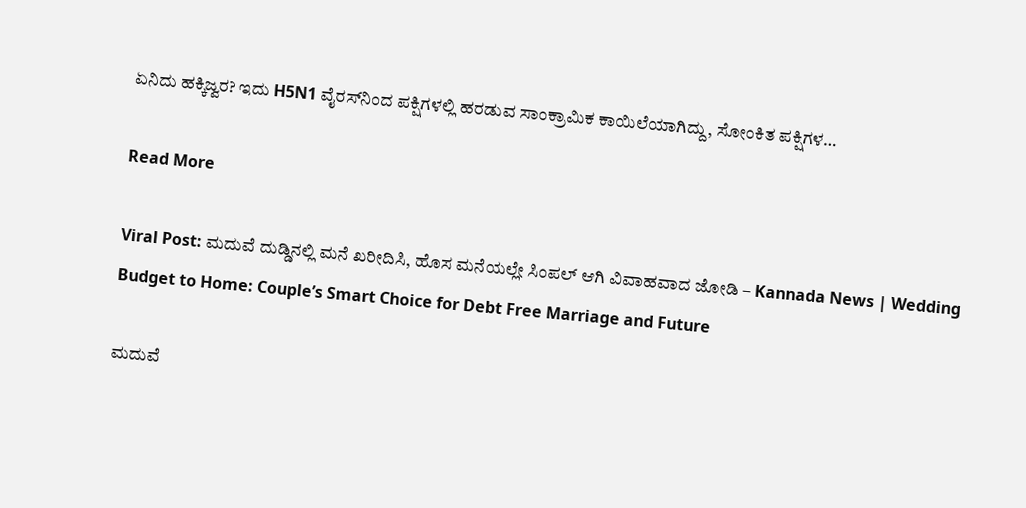ಏನಿದು ಹಕ್ಕಿಜ್ವರ? ಇದು H5N1 ವೈರಸ್‌ನಿಂದ ಪಕ್ಷಿಗಳಲ್ಲಿ ಹರಡುವ ಸಾಂಕ್ರಾಮಿಕ ಕಾಯಿಲೆಯಾಗಿದ್ದು, ಸೋಂಕಿತ ಪಕ್ಷಿಗಳ…

Read More

Viral Post: ಮದುವೆ ದುಡ್ಡಿನಲ್ಲಿ ಮನೆ ಖರೀದಿಸಿ, ಹೊಸ ಮನೆಯಲ್ಲೇ ಸಿಂಪಲ್ ಆಗಿ ವಿವಾಹವಾದ ಜೋಡಿ – Kannada News | Wedding Budget to Home: Couple’s Smart Choice for Debt Free Marriage and Future

ಮದುವೆ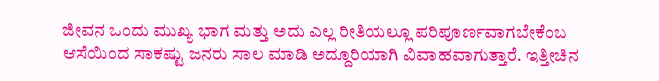ಜೀವನ ಒಂದು ಮುಖ್ಯ ಭಾಗ ಮತ್ತು ಅದು ಎಲ್ಲ ರೀತಿಯಲ್ಲೂ ಪರಿಪೂರ್ಣವಾಗಬೇಕೆಂಬ ಆಸೆಯಿಂದ ಸಾಕಷ್ಟು ಜನರು ಸಾಲ ಮಾಡಿ ಅದ್ದೂರಿಯಾಗಿ ವಿವಾಹವಾಗುತ್ತಾರೆ. ಇತ್ತೀಚಿನ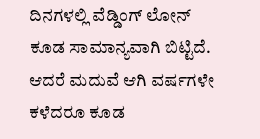ದಿನಗಳಲ್ಲಿ ವೆಡ್ಡಿಂಗ್ ಲೋನ್ ಕೂಡ ಸಾಮಾನ್ಯವಾಗಿ ಬಿಟ್ಟಿದೆ. ಆದರೆ ಮದುವೆ ಆಗಿ ವರ್ಷಗಳೇ ಕಳೆದರೂ ಕೂಡ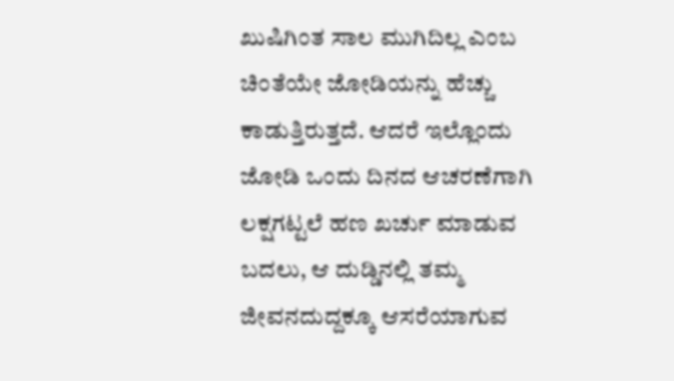ಖುಷಿಗಿಂತ ಸಾಲ ಮುಗಿದಿಲ್ಲ ಎಂಬ ಚಿಂತೆಯೇ ಜೋಡಿಯನ್ನು ಹೆಚ್ಚು ಕಾಡುತ್ತಿರುತ್ತದೆ. ಆದರೆ ಇಲ್ಲೊಂದು ಜೋಡಿ ಒಂದು ದಿನದ ಆಚರಣೆಗಾಗಿ ಲಕ್ಷಗಟ್ಟಲೆ ಹಣ ಖರ್ಚು ಮಾಡುವ ಬದಲು, ಆ ದುಡ್ಡಿನಲ್ಲಿ ತಮ್ಮ ಜೀವನದುದ್ದಕ್ಕೂ ಆಸರೆಯಾಗುವ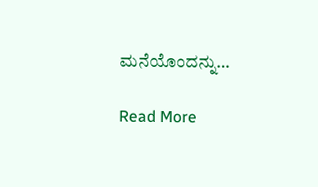ಮನೆಯೊಂದನ್ನು…

Read More